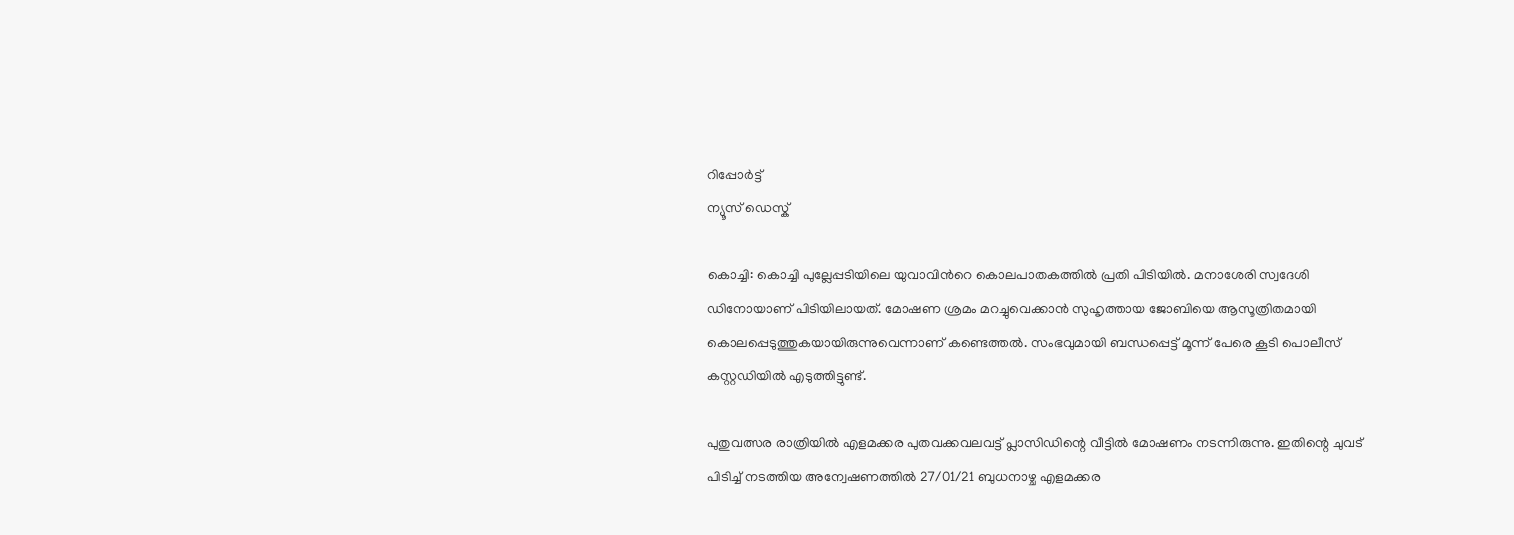റിപ്പോര്‍ട്ട്
ന്യൂസ് ഡെസ്ക്

കൊച്ചി: കൊച്ചി പുല്ലേപ്പടിയിലെ യുവാവിന്‍റെ കൊലപാതകത്തില്‍ പ്രതി പിടിയില്‍. മനാശേരി സ്വദേശി ഡിനോയാണ് പിടിയിലായത്. മോഷണ ശ്രമം മറച്ചുവെക്കാന്‍ സുഹൃത്തായ ജോബിയെ ആസൂത്രിതമായി കൊലപ്പെടുത്തുകയായിരുന്നുവെന്നാണ് കണ്ടെത്തല്‍. സംഭവുമായി ബന്ധപ്പെട്ട് മൂന്ന് പേരെ കൂടി പൊലീസ് കസ്റ്റഡിയില്‍ എടുത്തിട്ടുണ്ട്.

പുതുവത്സര രാത്രിയില്‍ എളമക്കര പുതവക്കവലവട്ട് പ്ലാസിഡിന്റെ വീട്ടില്‍ മോഷണം നടന്നിരുന്നു. ഇതിന്റെ ചുവട് പിടിച്ച് നടത്തിയ അന്വേഷണത്തില്‍ 27/01/21 ബുധനാഴ്ച എളമക്കര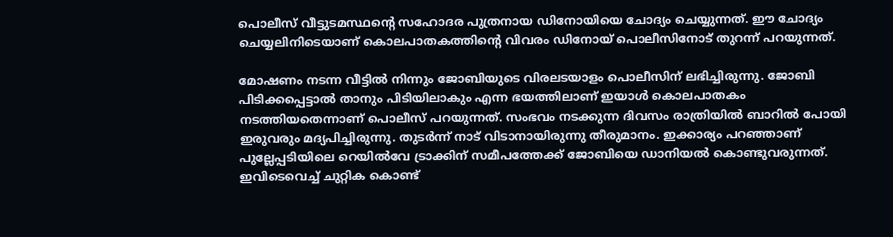പൊലീസ് വീട്ടുടമസ്ഥന്റെ സഹോദര പുത്രനായ ഡിനോയിയെ ചോദ്യം ചെയ്യുന്നത്. ഈ ചോദ്യം ചെയ്യലിനിടെയാണ് കൊലപാതകത്തിന്റെ വിവരം ഡിനോയ് പൊലീസിനോട് തുറന്ന് പറയുന്നത്.

മോഷണം നടന്ന വീട്ടില്‍ നിന്നും ജോബിയുടെ വിരലടയാളം പൊലീസിന് ലഭിച്ചിരുന്നു. ജോബി പിടിക്കപ്പെട്ടാല്‍ താനും പിടിയിലാകും എന്ന ഭയത്തിലാണ് ഇയാള്‍ കൊലപാതകം നടത്തിയതെന്നാണ് പൊലീസ് പറയുന്നത്. സംഭവം നടക്കുന്ന ദിവസം രാത്രിയില്‍ ബാറില്‍ പോയി ഇരുവരും മദ്യപിച്ചിരുന്നു. തുടര്‍ന്ന് നാട് വിടാനായിരുന്നു തീരുമാനം. ഇക്കാര്യം പറഞ്ഞാണ് പുല്ലേപ്പടിയിലെ റെയില്‍വേ ട്രാക്കിന് സമീപത്തേക്ക് ജോബിയെ ഡാനിയല്‍ കൊണ്ടുവരുന്നത്. ഇവിടെവെച്ച് ചുറ്റിക കൊണ്ട്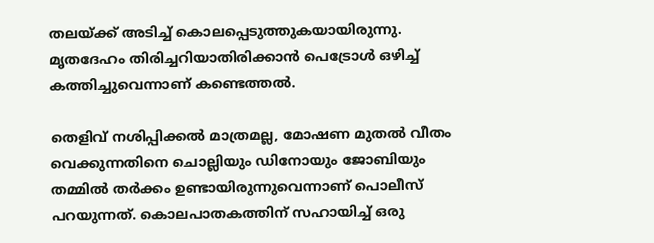തലയ്ക്ക് അടിച്ച് കൊലപ്പെടുത്തുകയായിരുന്നു. മൃതദേഹം തിരിച്ചറിയാതിരിക്കാന്‍ പെട്രോള്‍ ഒഴിച്ച് കത്തിച്ചുവെന്നാണ് കണ്ടെത്തല്‍.

തെളിവ് നശിപ്പിക്കല്‍ മാത്രമല്ല, മോഷണ മുതല്‍ വീതം വെക്കുന്നതിനെ ചൊല്ലിയും ഡിനോയും ജോബിയും തമ്മില്‍ തര്‍ക്കം ഉണ്ടായിരുന്നുവെന്നാണ് പൊലീസ് പറയുന്നത്. കൊലപാതകത്തിന് സഹായിച്ച് ഒരു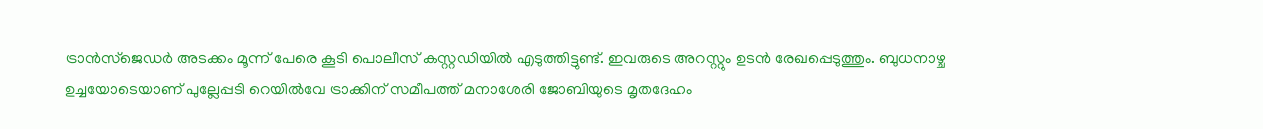ട്രാന്‍സ്ജെഡര്‍ അടക്കം മൂന്ന് പേരെ കൂടി പൊലീസ് കസ്റ്റഡിയില്‍ എടുത്തിട്ടുണ്ട്. ഇവരുടെ അറസ്റ്റും ഉടന്‍ രേഖപ്പെടുത്തും. ബുധനാഴ്ച ഉച്ചയോടെയാണ് പുല്ലേപ്പടി റെയില്‍വേ ട്രാക്കിന് സമീപത്ത് മനാശേരി ജോബിയുടെ മൃതദേഹം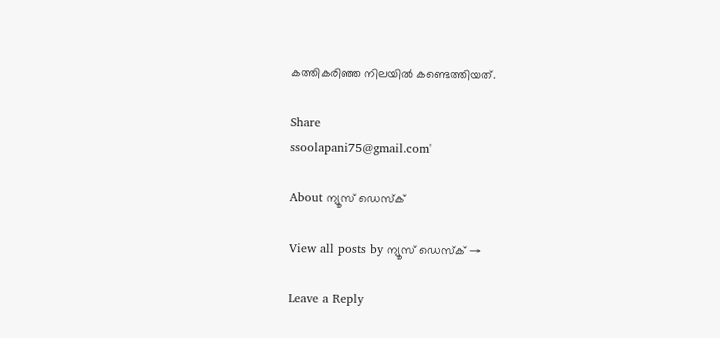കത്തികരിഞ്ഞ നിലയില്‍ കണ്ടെത്തിയത്.

Share
ssoolapani75@gmail.com'

About ന്യൂസ് ഡെസ്ക്

View all posts by ന്യൂസ് ഡെസ്ക് →

Leave a Reply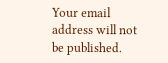Your email address will not be published.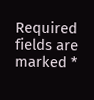Required fields are marked *